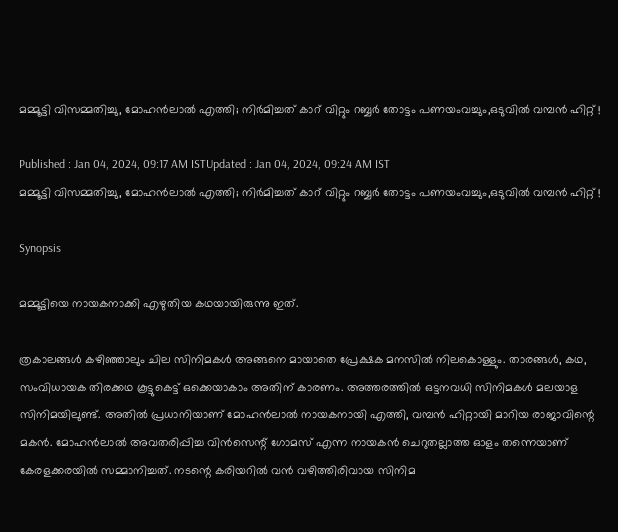മമ്മൂട്ടി വിസമ്മതിച്ചു, മോഹൻലാൽ എത്തി; നിർമിച്ചത് കാറ് വിറ്റും റബ്ബര്‍ തോട്ടം പണയംവച്ചും,ഒടുവിൽ വമ്പൻ ഹിറ്റ് !

Published : Jan 04, 2024, 09:17 AM ISTUpdated : Jan 04, 2024, 09:24 AM IST
മമ്മൂട്ടി വിസമ്മതിച്ചു, മോഹൻലാൽ എത്തി; നിർമിച്ചത് കാറ് വിറ്റും റബ്ബര്‍ തോട്ടം പണയംവച്ചും,ഒടുവിൽ വമ്പൻ ഹിറ്റ് !

Synopsis

മമ്മൂട്ടിയെ നായകനാക്കി എഴുതിയ കഥയായിരുന്നു ഇത്.

ത്രകാലങ്ങൾ കഴിഞ്ഞാലും ചില സിനിമകൾ അങ്ങനെ മായാതെ പ്രേക്ഷക മനസിൽ നിലകൊള്ളും. താരങ്ങൾ, കഥ, സംവിധായക തിരക്കഥ കൂട്ടുകെട്ട് ഒക്കെയാകാം അതിന് കാരണം. അത്തരത്തിൽ ഒട്ടനവധി സിനിമകൾ മലയാള സിനിമയിലുണ്ട്. അതിൽ പ്രധാനിയാണ് മോഹൻലാൽ നായകനായി എത്തി, വമ്പൻ ഹിറ്റായി മാറിയ രാജാവിന്റെ മകൻ. മോഹൻലാൽ അവതരിപ്പിച്ച വിൻസെന്റ് ഗോമസ് എന്ന നായകൻ ചെറുതല്ലാത്ത ഓളം തന്നെയാണ് കേരളക്കരയിൽ സമ്മാനിച്ചത്. നടന്റെ കരിയറിൽ വൻ വഴിത്തിരിവായ സിനിമ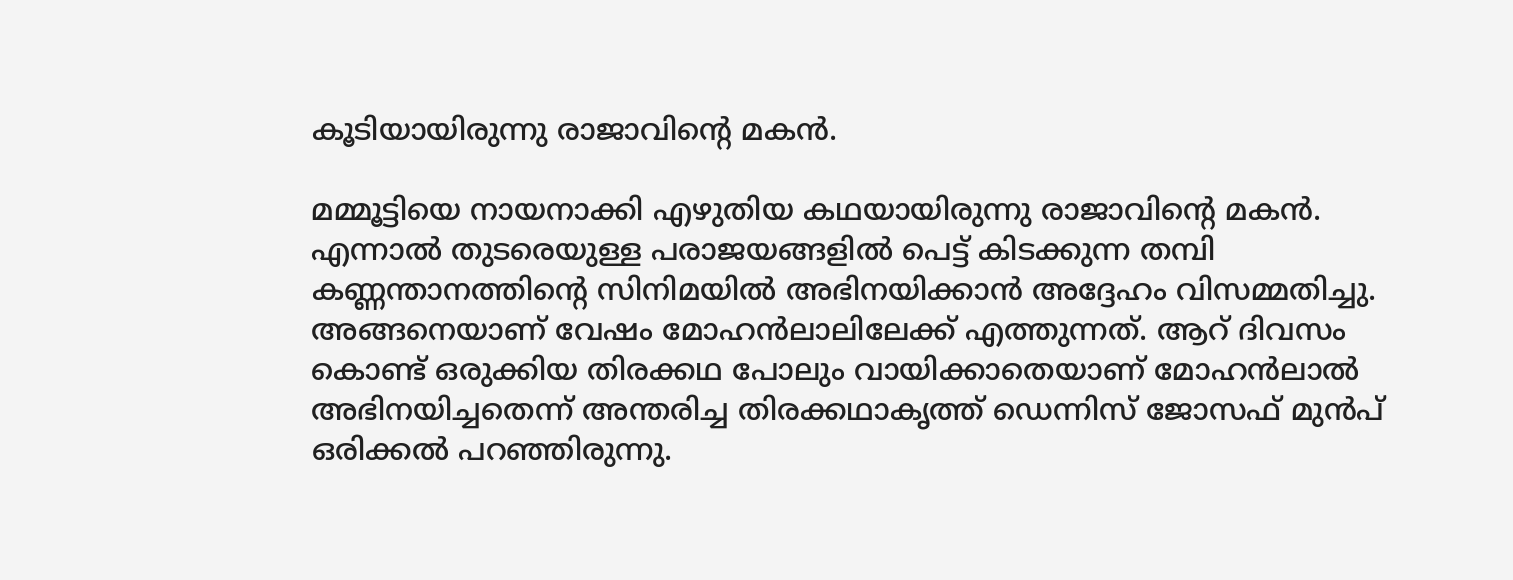കൂടിയായിരുന്നു രാജാവിന്റെ മകൻ.

മമ്മൂട്ടിയെ നായനാക്കി എഴുതിയ കഥയായിരുന്നു രാജാവിന്റെ മകൻ. എന്നാൽ തുടരെയുള്ള പരാജയങ്ങളിൽ പെട്ട് കിടക്കുന്ന തമ്പി കണ്ണന്താനത്തിന്റെ സിനിമയിൽ അഭിനയിക്കാൻ അദ്ദേഹം വിസമ്മതിച്ചു. അങ്ങനെയാണ് വേഷം മോഹൻലാലിലേക്ക് എത്തുന്നത്. ആറ് ദിവസം കൊണ്ട് ഒരുക്കിയ തിരക്കഥ പോലും വായിക്കാതെയാണ് മോഹൻലാൽ അഭിനയിച്ചതെന്ന് അന്തരിച്ച തിരക്കഥാകൃത്ത് ഡെന്നിസ് ജോസഫ് മുൻപ് ഒരിക്കൽ പറഞ്ഞിരുന്നു.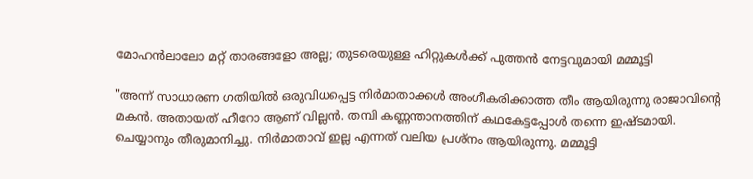മോഹന്‍ലാലോ മറ്റ് താരങ്ങളോ അല്ല; തുടരെയുള്ള ഹിറ്റുകൾക്ക് പുത്തൻ നേട്ടവുമായി മമ്മൂട്ടി

"അന്ന് സാധാരണ ഗതിയിൽ ഒരുവിധപ്പെട്ട നിർമാതാക്കൾ അംഗീകരിക്കാത്ത തീം ആയിരുന്നു രാജാവിന്റെ മകൻ. അതായത് ഹീറോ ആണ് വില്ലൻ. തമ്പി കണ്ണന്താനത്തിന് കഥകേട്ടപ്പോൾ തന്നെ ഇഷ്ടമായി. ചെയ്യാനും തീരുമാനിച്ചു. നിർമാതാവ് ഇല്ല എന്നത് വലിയ പ്രശ്നം ആയിരുന്നു. മമ്മൂട്ടി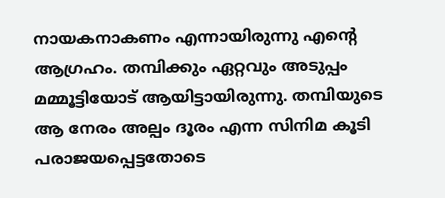നായകനാകണം എന്നായിരുന്നു എന്റെ ആഗ്രഹം. തമ്പിക്കും ഏറ്റവും അടുപ്പം മമ്മൂട്ടിയോട് ആയിട്ടായിരുന്നു. തമ്പിയുടെ ആ നേരം അല്പം ദൂരം എന്ന സിനിമ കൂടി പരാജയപ്പെട്ടതോടെ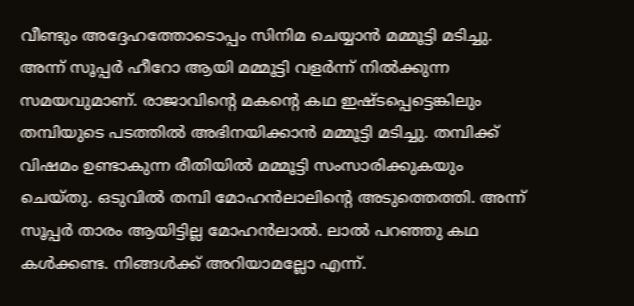വീണ്ടും അദ്ദേഹത്തോടൊപ്പം സിനിമ ചെയ്യാൻ മമ്മൂട്ടി മടിച്ചു. അന്ന് സൂപ്പർ ഹീറോ ആയി മമ്മൂട്ടി വളർന്ന് നിൽക്കുന്ന സമയവുമാണ്. രാജാവിന്റെ മകന്റെ കഥ ഇഷ്ടപ്പെട്ടെങ്കിലും തമ്പിയുടെ പടത്തിൽ അഭിനയിക്കാൻ മമ്മൂട്ടി മടിച്ചു. തമ്പിക്ക് വിഷമം ഉണ്ടാകുന്ന രീതിയിൽ മമ്മൂട്ടി സംസാരിക്കുകയും ചെയ്തു. ഒടുവിൽ തമ്പി മോഹൻലാലിന്റെ അടുത്തെത്തി. അന്ന് സൂപ്പർ താരം ആയിട്ടില്ല മോഹൻലാൽ. ലാൽ പറഞ്ഞു കഥ കൾക്കണ്ട. നിങ്ങൾക്ക് അറിയാമല്ലോ എന്ന്.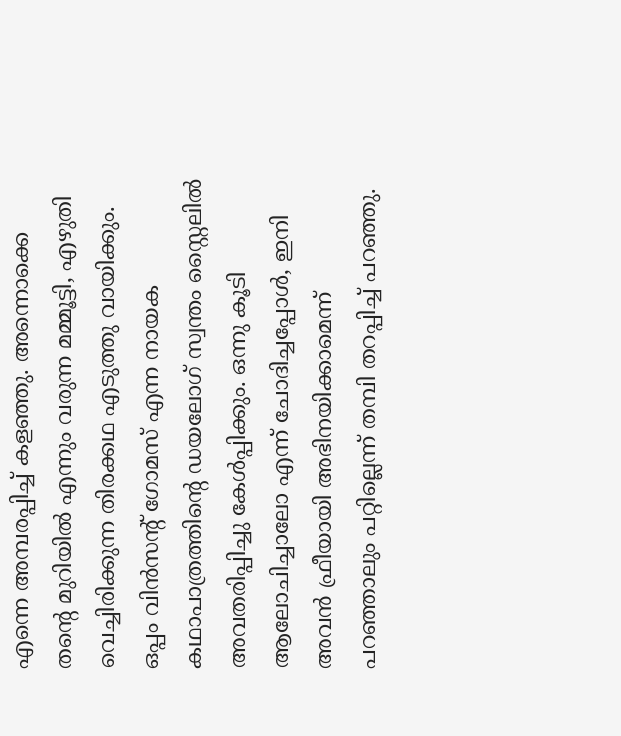എന്നെ അമ്പരപ്പിച്ച് കളഞ്ഞു. അന്നൊക്കെ തന്റെ മുറിയിൽ എന്നും വരുന്ന മമ്മൂട്ടി, എഴുതി വെച്ചിരിക്കുന്ന തിരക്കഥ എടുത്തു വായിക്കും. ഒപ്പം വിൻസന്റ് ഗോമസ് എന്ന നായക കഥാപാത്രത്തിന്റെ ഡയലോഗ് സ്വന്തം സ്റ്റൈലിൽ അവതരിപ്പിച്ചു കേൾപ്പിക്കും. ഒന്നു കൂടി ആലോചിച്ചാലോ എന്ന് ചോദിച്ചപ്പോൾ, ഇനി അവൻ ഫ്രീയായി അഭിനയിക്കാമെന്ന് പറഞ്ഞാലും പറ്റില്ലെന്ന് തമ്പി തറപ്പിച്ച് പറഞ്ഞു.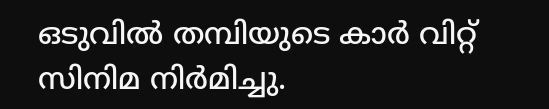ഒടുവിൽ തമ്പിയുടെ കാർ വിറ്റ് സിനിമ നിർമിച്ചു.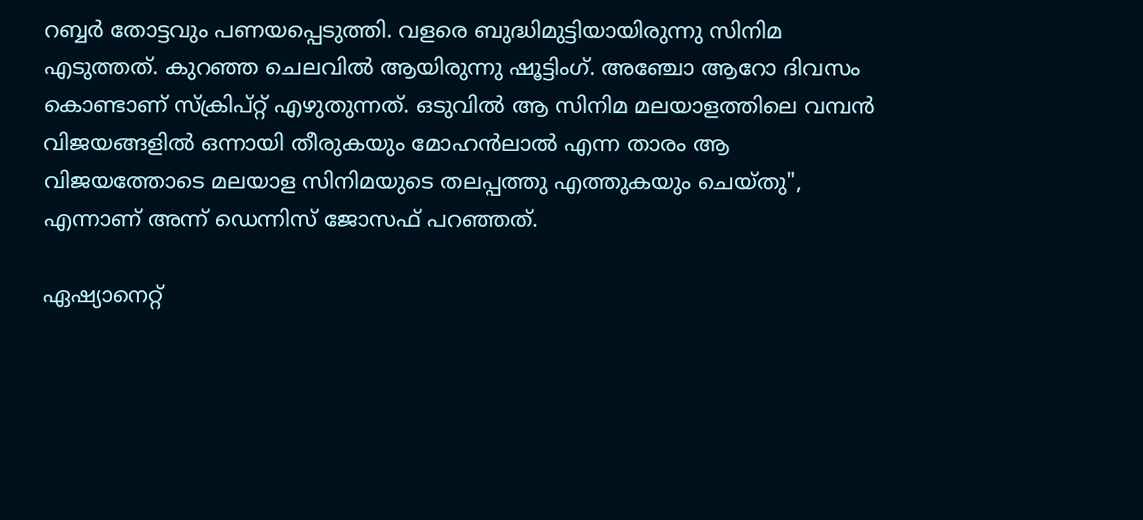റബ്ബര്‍ തോട്ടവും പണയപ്പെടുത്തി. വളരെ ബുദ്ധിമുട്ടിയായിരുന്നു സിനിമ എടുത്തത്. കുറഞ്ഞ ചെലവിൽ ആയിരുന്നു ഷൂട്ടിംഗ്. അഞ്ചോ ആറോ ദിവസം കൊണ്ടാണ് സ്ക്രിപ്റ്റ് എഴുതുന്നത്. ഒടുവിൽ ആ സിനിമ മലയാളത്തിലെ വമ്പൻ വിജയങ്ങളിൽ ഒന്നായി തീരുകയും മോഹൻലാൽ എന്ന താരം ആ വിജയത്തോടെ മലയാള സിനിമയുടെ തലപ്പത്തു എത്തുകയും ചെയ്തു", എന്നാണ് അന്ന് ഡെന്നിസ് ജോസഫ് പറഞ്ഞത്.

ഏഷ്യാനെറ്റ്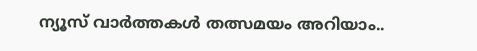ന്യൂസ് വാർത്തകൾ തത്സമയം അറിയാം..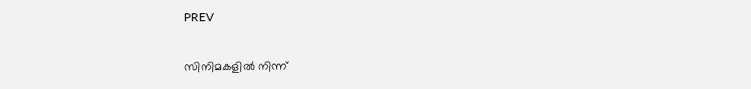PREV

സിനിമകളിൽ നിന്ന്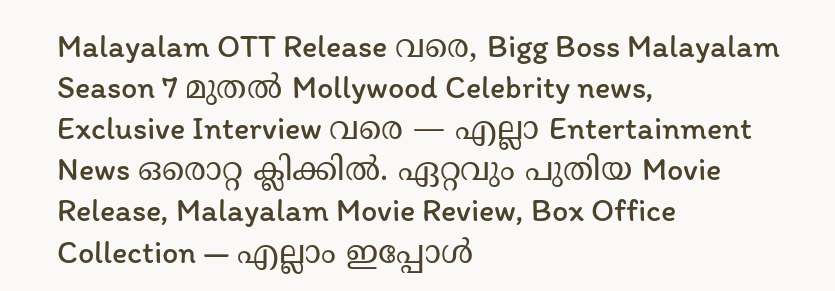Malayalam OTT Release വരെ, Bigg Boss Malayalam Season 7 മുതൽ Mollywood Celebrity news, Exclusive Interview വരെ — എല്ലാ Entertainment News ഒരൊറ്റ ക്ലിക്കിൽ. ഏറ്റവും പുതിയ Movie Release, Malayalam Movie Review, Box Office Collection — എല്ലാം ഇപ്പോൾ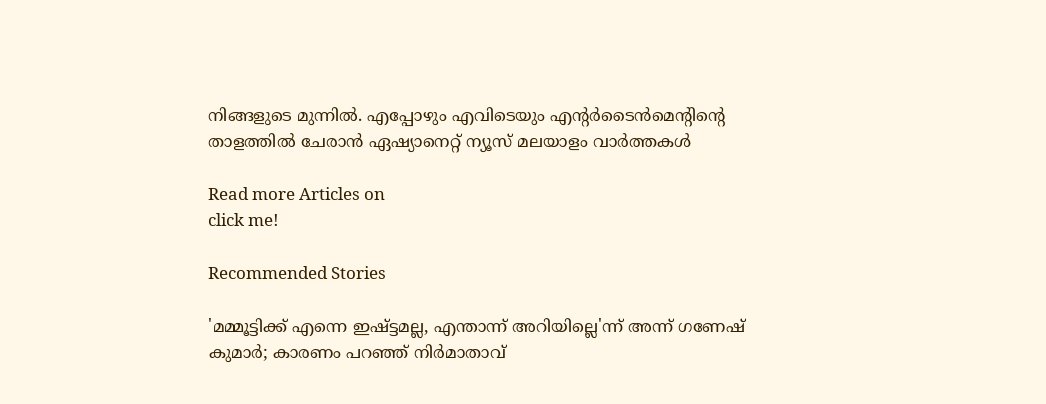നിങ്ങളുടെ മുന്നിൽ. എപ്പോഴും എവിടെയും എന്റർടൈൻമെന്റിന്റെ താളത്തിൽ ചേരാൻ ഏഷ്യാനെറ്റ് ന്യൂസ് മലയാളം വാർത്തകൾ

Read more Articles on
click me!

Recommended Stories

'മമ്മൂട്ടിക്ക് എന്നെ ഇഷ്ട്ടമല്ല, എന്താന്ന് അറിയില്ലെ'ന്ന് അന്ന് ഗണേഷ് കുമാർ; കാരണം പറഞ്ഞ് നിർമാതാവ്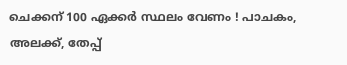ചെക്കന് 100 ഏക്കർ സ്ഥലം വേണം ! പാചകം, അലക്ക്, തേപ്പ്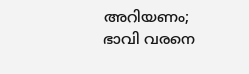അറിയണം; ഭാവി വരനെ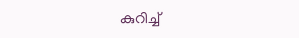കുറിച്ച്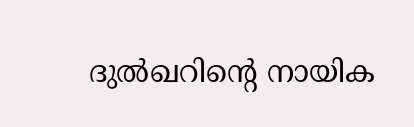ദുൽഖറിന്റെ നായിക